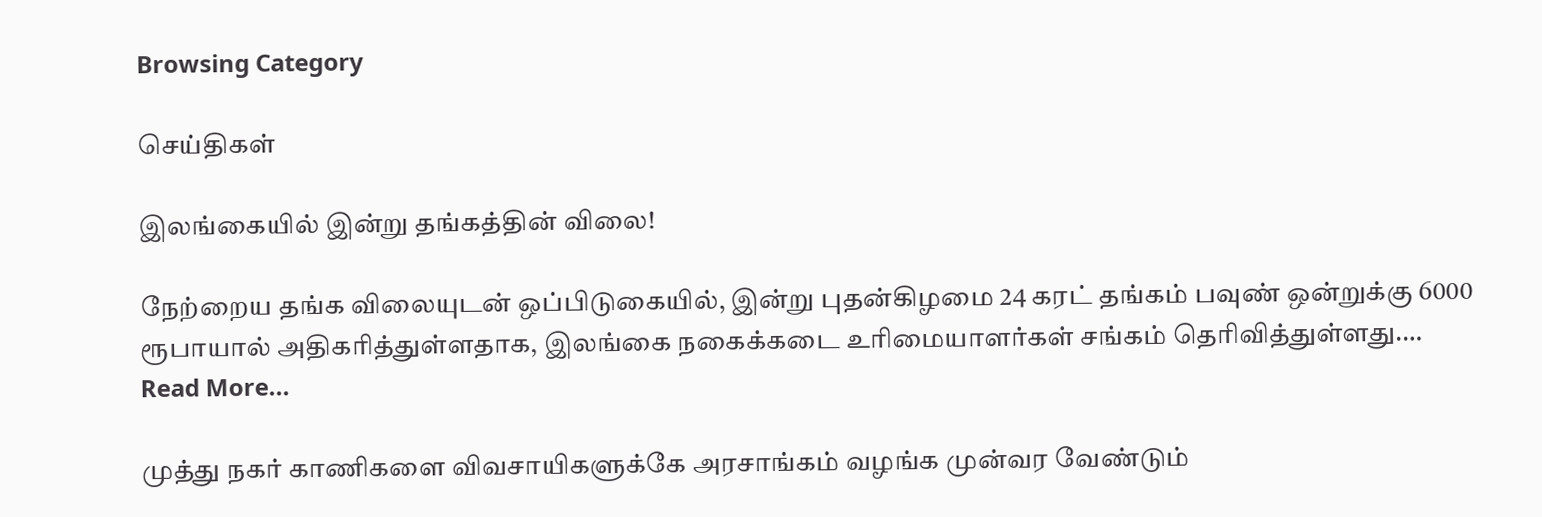Browsing Category

செய்திகள்

இலங்கையில் இன்று தங்கத்தின் விலை!

நேற்றைய தங்க விலையுடன் ஒப்பிடுகையில், இன்று புதன்கிழமை 24 கரட் தங்கம் பவுண் ஒன்றுக்கு 6000 ரூபாயால் அதிகரித்துள்ளதாக, இலங்கை நகைக்கடை உரிமையாளர்கள் சங்கம் தெரிவித்துள்ளது.…
Read More...

முத்து நகர் காணிகளை விவசாயிகளுக்கே அரசாங்கம் வழங்க முன்வர வேண்டும்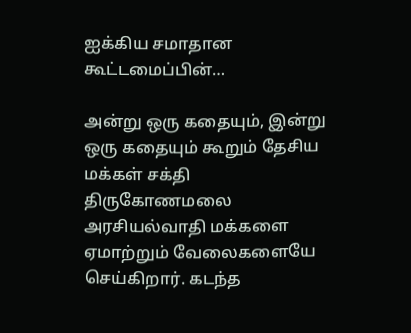ஐக்கிய சமாதான கூட்டமைப்பின்…

அன்று ஒரு கதையும், இன்று ஒரு கதையும் கூறும் தேசிய மக்கள் சக்தி திருகோணமலை அரசியல்வாதி மக்களை ஏமாற்றும் வேலைகளையே செய்கிறார். கடந்த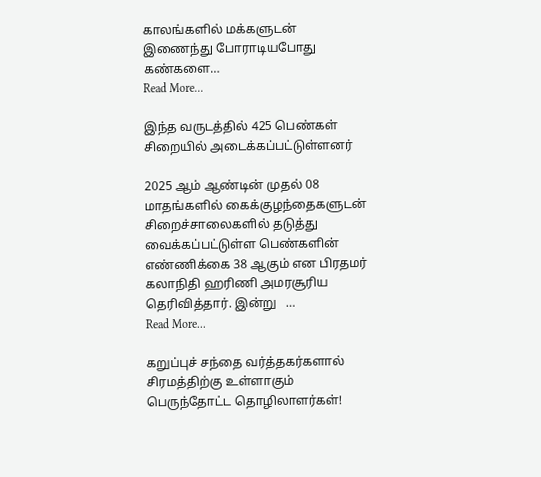காலங்களில் மக்களுடன் இணைந்து போராடியபோது கண்களை…
Read More...

இந்த வருடத்தில் 425 பெண்கள் சிறையில் அடைக்கப்பட்டுள்ளனர்

2025 ஆம் ஆண்டின் முதல் 08 மாதங்களில் கைக்குழந்தைகளுடன் சிறைச்சாலைகளில் தடுத்து வைக்கப்பட்டுள்ள பெண்களின் எண்ணிக்கை 38 ஆகும் என பிரதமர் கலாநிதி ஹரிணி அமரசூரிய தெரிவித்தார். இன்று   …
Read More...

கறுப்புச் சந்தை வர்த்தகர்களால் சிரமத்திற்கு உள்ளாகும் பெருந்தோட்ட தொழிலாளர்கள்!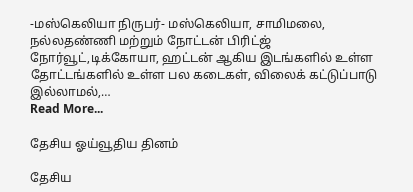-மஸ்கெலியா நிருபர்- மஸ்கெலியா, சாமிமலை, நல்லதண்ணி மற்றும் நோட்டன் பிரிட்ஜ் நோர்வூட்,டிக்கோயா, ஹட்டன் ஆகிய இடங்களில் உள்ள தோட்டங்களில் உள்ள பல கடைகள், விலைக் கட்டுப்பாடு இல்லாமல்,…
Read More...

தேசிய ஓய்வூதிய தினம்

தேசிய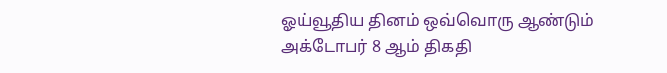ஓய்வூதிய தினம் ஒவ்வொரு ஆண்டும் அக்டோபர் 8 ஆம் திகதி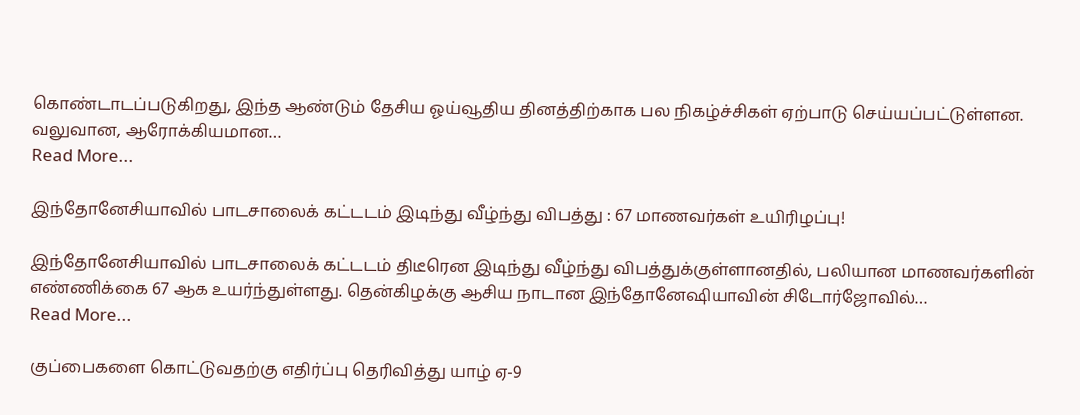கொண்டாடப்படுகிறது, இந்த ஆண்டும் தேசிய ஓய்வூதிய தினத்திற்காக பல நிகழ்ச்சிகள் ஏற்பாடு செய்யப்பட்டுள்ளன. வலுவான, ஆரோக்கியமான…
Read More...

இந்தோனேசியாவில் பாடசாலைக் கட்டடம் இடிந்து வீழ்ந்து விபத்து : 67 மாணவர்கள் உயிரிழப்பு!

இந்தோனேசியாவில் பாடசாலைக் கட்டடம் திடீரென இடிந்து வீழ்ந்து விபத்துக்குள்ளானதில், பலியான மாணவர்களின் எண்ணிக்கை 67 ஆக உயர்ந்துள்ளது. தென்கிழக்கு ஆசிய நாடான இந்தோனேஷியாவின் சிடோர்ஜோவில்…
Read More...

குப்பைகளை கொட்டுவதற்கு எதிர்ப்பு தெரிவித்து யாழ் ஏ-9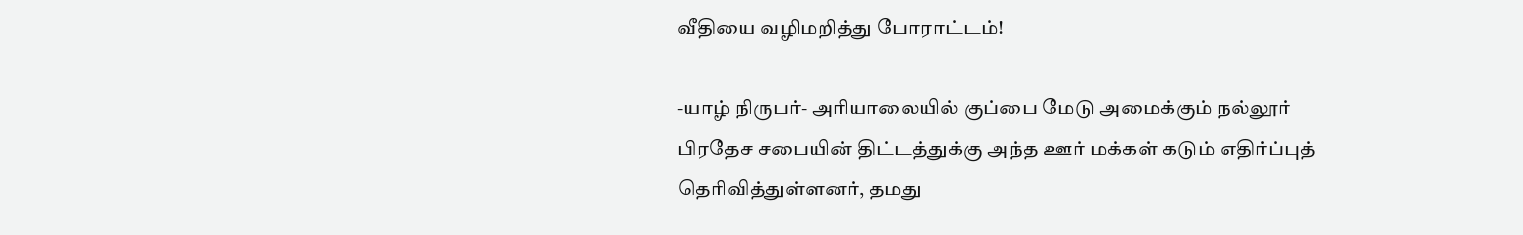வீதியை வழிமறித்து போராட்டம்!

-யாழ் நிருபர்- அரியாலையில் குப்பை மேடு அமைக்கும் நல்லூர் பிரதேச சபையின் திட்டத்துக்கு அந்த ஊர் மக்கள் கடும் எதிர்ப்புத் தெரிவித்துள்ளனர், தமது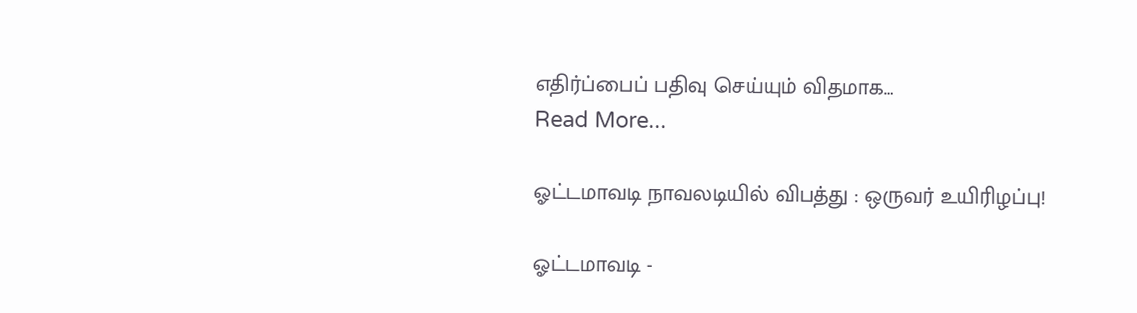எதிர்ப்பைப் பதிவு செய்யும் விதமாக…
Read More...

ஓட்டமாவடி நாவலடியில் விபத்து : ஒருவர் உயிரிழப்பு!

ஓட்டமாவடி -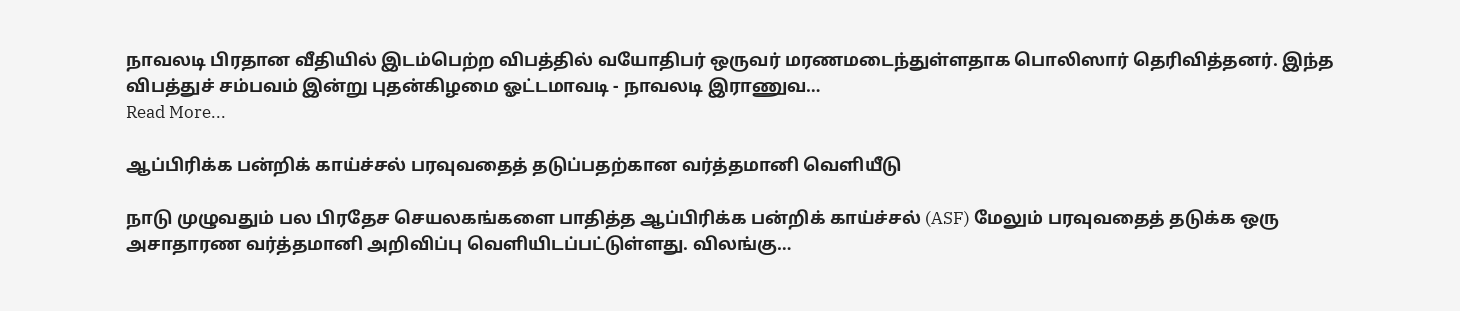நாவலடி பிரதான வீதியில் இடம்பெற்ற விபத்தில் வயோதிபர் ஒருவர் மரணமடைந்துள்ளதாக பொலிஸார் தெரிவித்தனர். இந்த விபத்துச் சம்பவம் இன்று புதன்கிழமை ஓட்டமாவடி - நாவலடி இராணுவ…
Read More...

ஆப்பிரிக்க பன்றிக் காய்ச்சல் பரவுவதைத் தடுப்பதற்கான வர்த்தமானி வெளியீடு

நாடு முழுவதும் பல பிரதேச செயலகங்களை பாதித்த ஆப்பிரிக்க பன்றிக் காய்ச்சல் (ASF) மேலும் பரவுவதைத் தடுக்க ஒரு அசாதாரண வர்த்தமானி அறிவிப்பு வெளியிடப்பட்டுள்ளது. விலங்கு…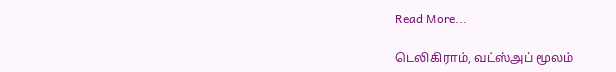Read More...

டெலிகிராம், வட்ஸ்அப் மூலம்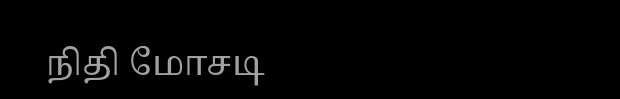நிதி மோசடி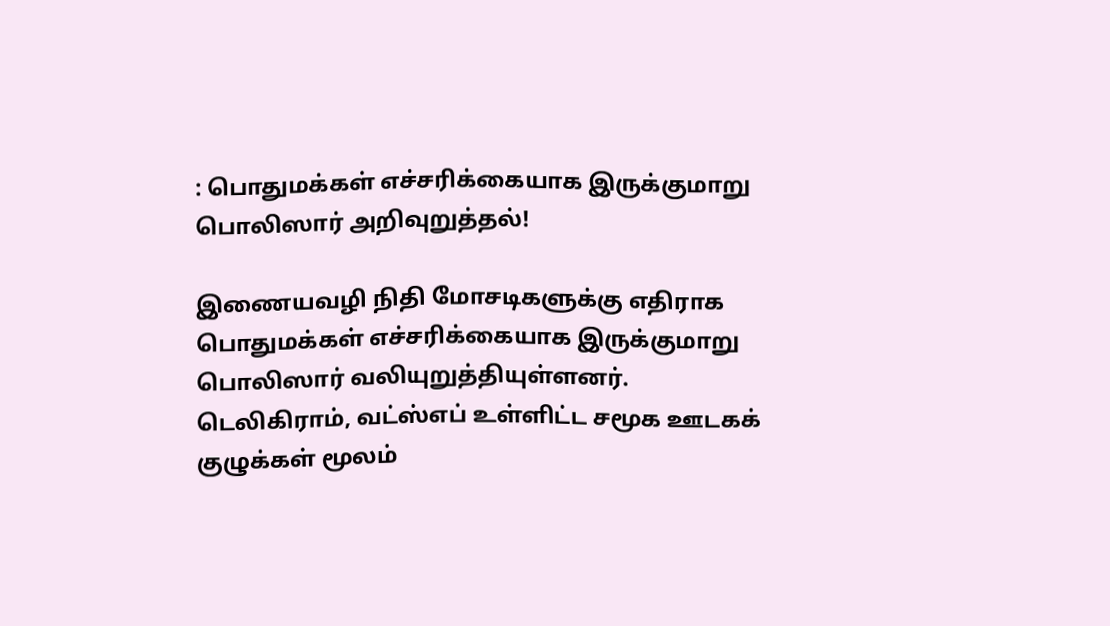: பொதுமக்கள் எச்சரிக்கையாக இருக்குமாறு பொலிஸார் அறிவுறுத்தல்!

இணையவழி நிதி மோசடிகளுக்கு எதிராக பொதுமக்கள் எச்சரிக்கையாக இருக்குமாறு பொலிஸார் வலியுறுத்தியுள்ளனர். டெலிகிராம், வட்ஸ்எப் உள்ளிட்ட சமூக ஊடகக் குழுக்கள் மூலம்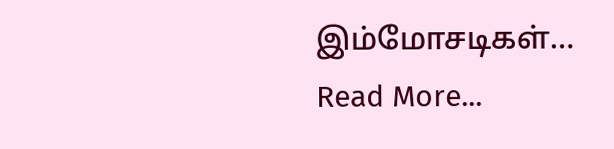இம்மோசடிகள்…
Read More...